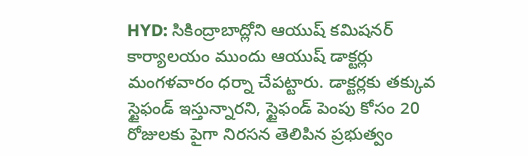HYD: సికింద్రాబాద్లోని ఆయుష్ కమిషనర్ కార్యాలయం ముందు ఆయుష్ డాక్టర్లు మంగళవారం ధర్నా చేపట్టారు. డాక్టర్లకు తక్కువ స్టైఫండ్ ఇస్తున్నారని, స్టైఫండ్ పెంపు కోసం 20 రోజులకు పైగా నిరసన తెలిపిన ప్రభుత్వం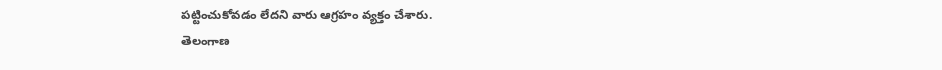పట్టించుకోవడం లేదని వారు ఆగ్రహం వ్యక్తం చేశారు.
తెలంగాణ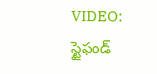VIDEO: స్టైఫండ్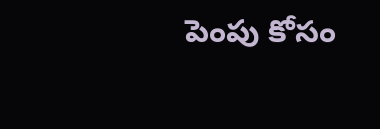పెంపు కోసం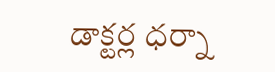డాక్టర్ల ధర్నా